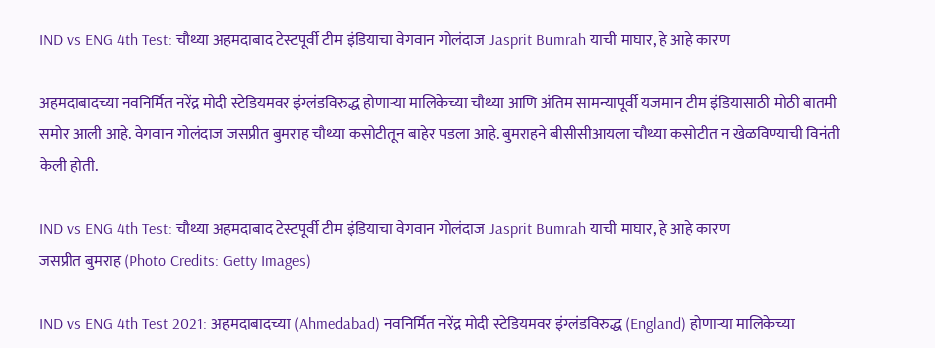IND vs ENG 4th Test: चौथ्या अहमदाबाद टेस्टपूर्वी टीम इंडियाचा वेगवान गोलंदाज Jasprit Bumrah याची माघार, हे आहे कारण

अहमदाबादच्या नवनिर्मित नरेंद्र मोदी स्टेडियमवर इंग्लंडविरुद्ध होणाऱ्या मालिकेच्या चौथ्या आणि अंतिम सामन्यापूर्वी यजमान टीम इंडियासाठी मोठी बातमी समोर आली आहे. वेगवान गोलंदाज जसप्रीत बुमराह चौथ्या कसोटीतून बाहेर पडला आहे. बुमराहने बीसीसीआयला चौथ्या कसोटीत न खेळविण्याची विनंती केली होती.

IND vs ENG 4th Test: चौथ्या अहमदाबाद टेस्टपूर्वी टीम इंडियाचा वेगवान गोलंदाज Jasprit Bumrah याची माघार, हे आहे कारण
जसप्रीत बुमराह (Photo Credits: Getty Images)

IND vs ENG 4th Test 2021: अहमदाबादच्या (Ahmedabad) नवनिर्मित नरेंद्र मोदी स्टेडियमवर इंग्लंडविरुद्ध (England) होणाऱ्या मालिकेच्या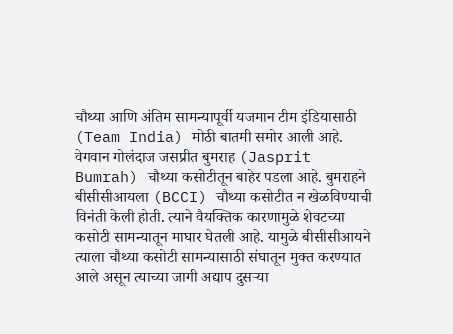चौथ्या आणि अंतिम सामन्यापूर्वी यजमान टीम इंडियासाठी (Team India) मोठी बातमी समोर आली आहे. वेगवान गोलंदाज जसप्रीत बुमराह (Jasprit Bumrah) चौथ्या कसोटीतून बाहेर पडला आहे. बुमराहने बीसीसीआयला (BCCI) चौथ्या कसोटीत न खेळविण्याची विनंती केली होती. त्याने वैयक्तिक कारणामुळे शेवटच्या कसोटी सामन्यातून माघार घेतली आहे. यामुळे बीसीसीआयने त्याला चौथ्या कसोटी सामन्यासाठी संघातून मुक्त करण्यात आले असून त्याच्या जागी अद्याप दुसऱ्या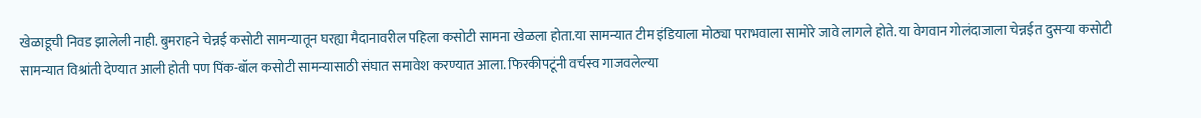खेळाडूची निवड झालेली नाही. बुमराहने चेन्नई कसोटी सामन्यातून घरह्या मैदानावरील पहिला कसोटी सामना खेळला होता.या सामन्यात टीम इंडियाला मोठ्या पराभवाला सामोरे जावे लागले होते. या वेगवान गोलंदाजाला चेन्नईत दुसर्‍या कसोटी सामन्यात विश्रांती देण्यात आली होती पण पिंक-बॉल कसोटी सामन्यासाठी संघात समावेश करण्यात आला. फिरकीपटूंनी वर्चस्व गाजवलेल्या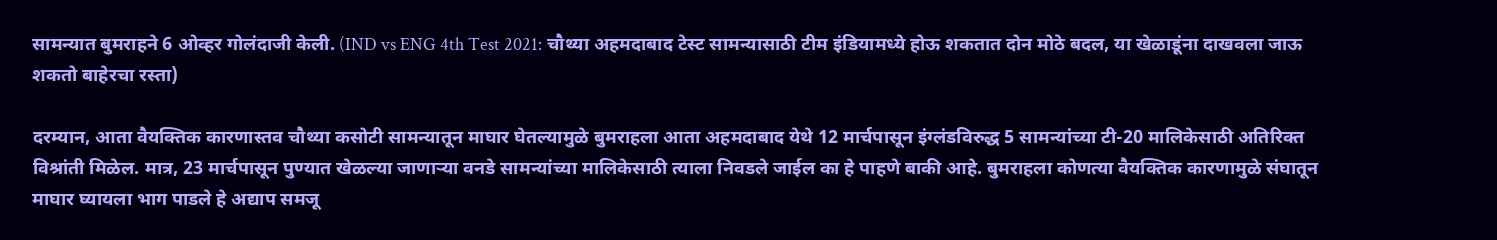सामन्यात बुमराहने 6 ओव्हर गोलंदाजी केली. (IND vs ENG 4th Test 2021: चौथ्या अहमदाबाद टेस्ट सामन्यासाठी टीम इंडियामध्ये होऊ शकतात दोन मोठे बदल, या खेळाडूंना दाखवला जाऊ शकतो बाहेरचा रस्ता)

दरम्यान, आता वैयक्तिक कारणास्तव चौथ्या कसोटी सामन्यातून माघार घेतल्यामुळे बुमराहला आता अहमदाबाद येथे 12 मार्चपासून इंग्लंडविरुद्ध 5 सामन्यांच्या टी-20 मालिकेसाठी अतिरिक्त विश्रांती मिळेल. मात्र, 23 मार्चपासून पुण्यात खेळल्या जाणाऱ्या वनडे सामन्यांच्या मालिकेसाठी त्याला निवडले जाईल का हे पाहणे बाकी आहे. बुमराहला कोणत्या वैयक्तिक कारणामुळे संघातून माघार घ्यायला भाग पाडले हे अद्याप समजू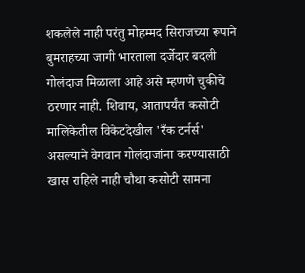शकलेले नाही परंतु मोहम्मद सिराजच्या रूपाने बुमराहच्या जागी भारताला दर्जेदार बदली गोलंदाज मिळाला आहे असे म्हणणे चुकीचे ठरणार नाही. शिवाय, आतापर्यंत कसोटी मालिकेतील विकेटदेखील 'रँक टर्नर्स' असल्याने वेगवान गोलंदाजांना करण्यासाठी खास राहिले नाही चौथा कसोटी सामना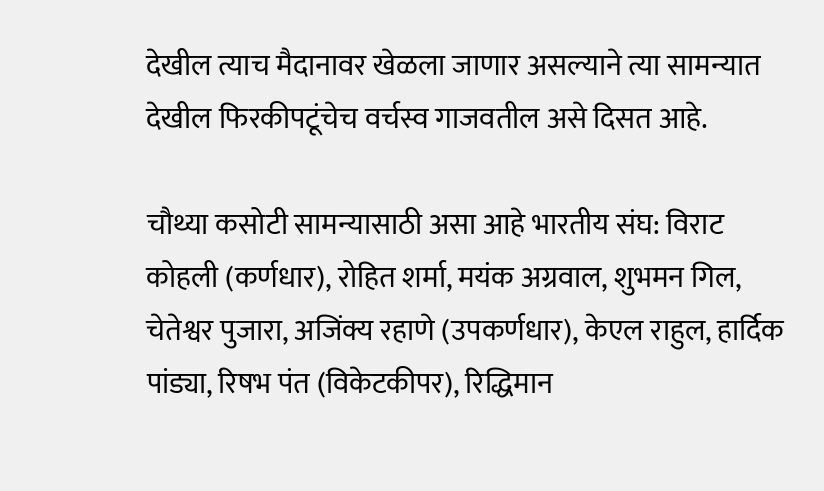देखील त्याच मैदानावर खेळला जाणार असल्याने त्या सामन्यात देखील फिरकीपटूंचेच वर्चस्व गाजवतील असे दिसत आहे.

चौथ्या कसोटी सामन्यासाठी असा आहे भारतीय संघ: विराट कोहली (कर्णधार), रोहित शर्मा, मयंक अग्रवाल, शुभमन गिल, चेतेश्वर पुजारा, अजिंक्य रहाणे (उपकर्णधार), केएल राहुल, हार्दिक पांड्या, रिषभ पंत (विकेटकीपर), रिद्धिमान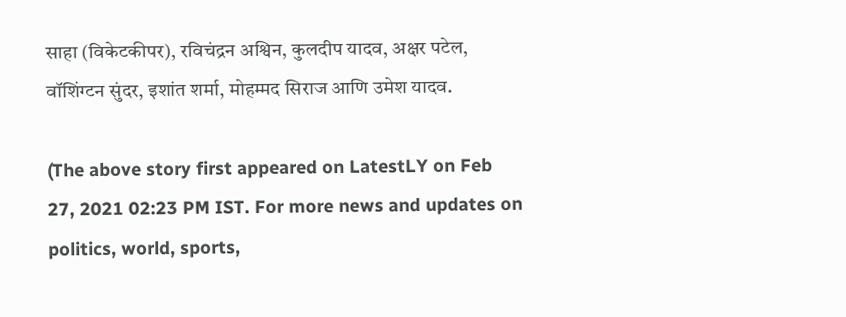साहा (विकेटकीपर), रविचंद्रन अश्विन, कुलदीप यादव, अक्षर पटेल, वॉशिंग्टन सुंदर, इशांत शर्मा, मोहम्मद सिराज आणि उमेश यादव.

(The above story first appeared on LatestLY on Feb 27, 2021 02:23 PM IST. For more news and updates on politics, world, sports,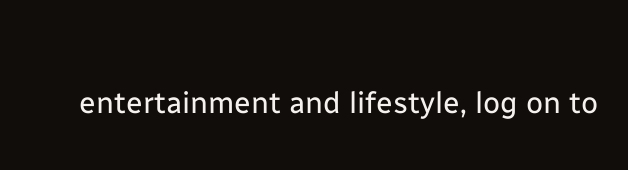entertainment and lifestyle, log on to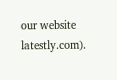our website latestly.com).